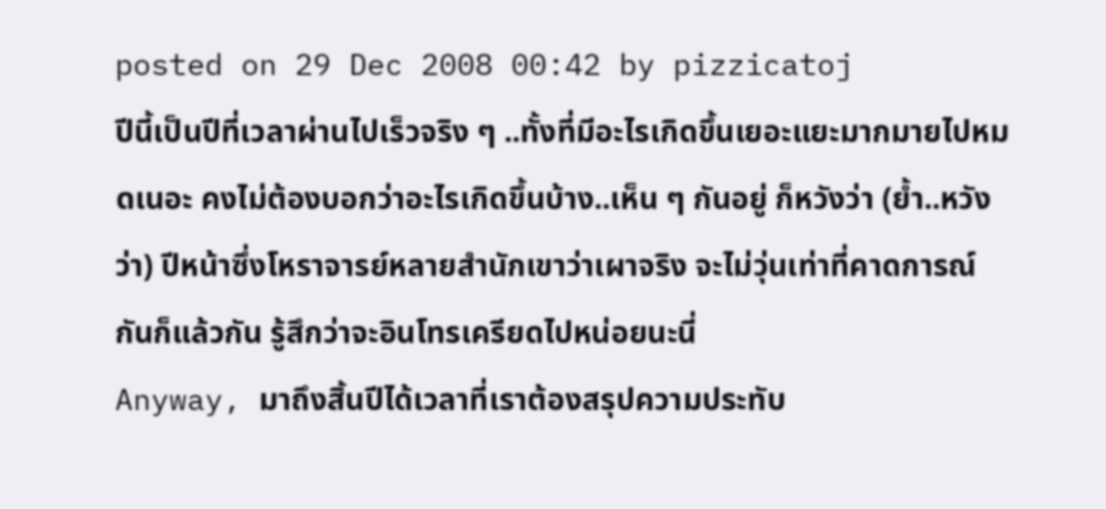posted on 29 Dec 2008 00:42 by pizzicatoj
ปีนี้เป็นปีที่เวลาผ่านไปเร็วจริง ๆ ..ทั้งที่มีอะไรเกิดขึ้นเยอะแยะมากมายไปหมดเนอะ คงไม่ต้องบอกว่าอะไรเกิดขึ้นบ้าง..เห็น ๆ กันอยู่ ก็หวังว่า (ย้ำ..หวังว่า) ปีหน้าซึ่งโหราจารย์หลายสำนักเขาว่าเผาจริง จะไม่วุ่นเท่าที่คาดการณ์กันก็แล้วกัน รู้สึกว่าจะอินโทรเครียดไปหน่อยนะนี่
Anyway, มาถึงสิ้นปีได้เวลาที่เราต้องสรุปความประทับ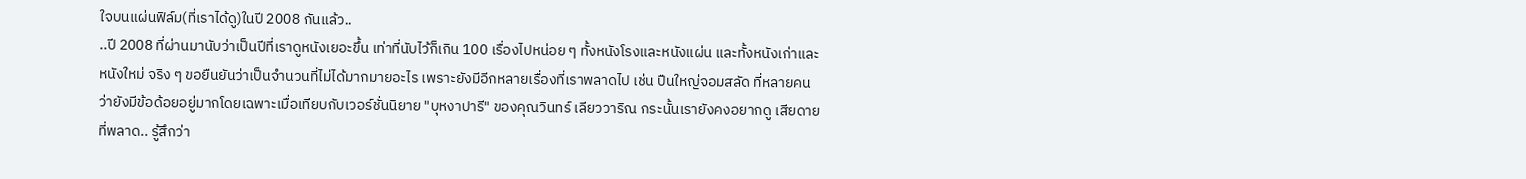ใจบนแผ่นฟิล์ม(ที่เราได้ดู)ในปี 2008 กันแล้ว..
..ปี 2008 ที่ผ่านมานับว่าเป็นปีที่เราดูหนังเยอะขึ้น เท่าที่นับไว้ก็เกิน 100 เรื่องไปหน่อย ๆ ทั้งหนังโรงและหนังแผ่น และทั้งหนังเก่าและหนังใหม่ จริง ๆ ขอยืนยันว่าเป็นจำนวนที่ไม่ได้มากมายอะไร เพราะยังมีอีกหลายเรื่องที่เราพลาดไป เช่น ปืนใหญ่จอมสลัด ที่หลายคนว่ายังมีข้อด้อยอยู่มากโดยเฉพาะเมื่อเทียบกับเวอร์ชั่นนิยาย "บุหงาปารี" ของคุณวินทร์ เลียววาริณ กระนั้นเรายังคงอยากดู เสียดายที่พลาด.. รู้สึกว่า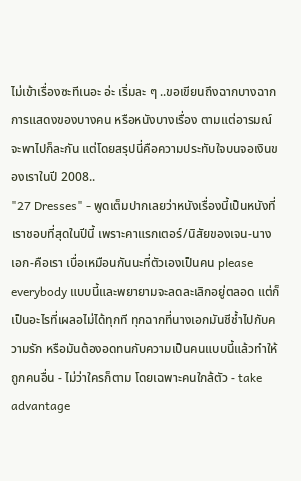ไม่เข้าเรื่องซะทีเนอะ อ่ะ เริ่มละ ๆ ..ขอเขียนถึงฉากบางฉาก การแสดงของบางคน หรือหนังบางเรื่อง ตามแต่อารมณ์จะพาไปก็ละกัน แต่โดยสรุปนี่คือความประทับใจบนจอเงินของเราในปี 2008..
"27 Dresses" - พูดเต็มปากเลยว่าหนังเรื่องนี้เป็นหนังที่เราชอบที่สุดในปีนี้ เพราะคาแรกเตอร์/นิสัยของเจน-นางเอก-คือเรา เบื่อเหมือนกันนะที่ตัวเองเป็นคน please everybody แบบนี้และพยายามจะลดละเลิกอยู่ตลอด แต่ก็เป็นอะไรที่เผลอไม่ได้ทุกที ทุกฉากที่นางเอกมันชีช้ำไปกับความรัก หรือมันต้องอดทนกับความเป็นคนแบบนี้แล้วทำให้ถูกคนอื่น - ไม่ว่าใครก็ตาม โดยเฉพาะคนใกล้ตัว - take advantage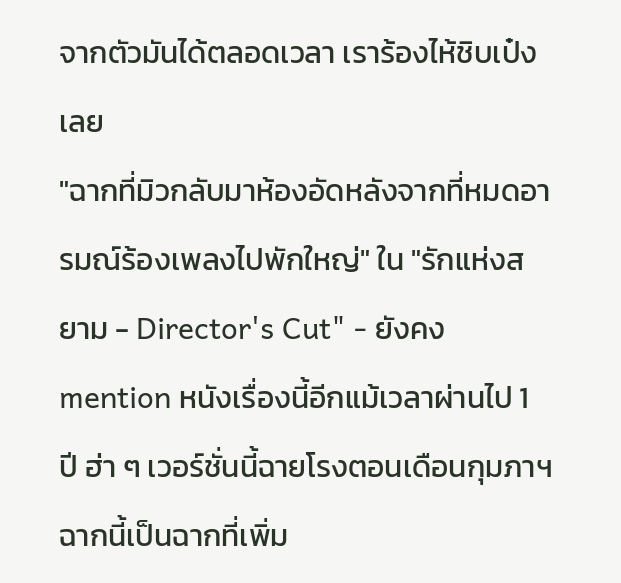จากตัวมันได้ตลอดเวลา เราร้องไห้ชิบเป๋งเลย
"ฉากที่มิวกลับมาห้องอัดหลังจากที่หมดอารมณ์ร้องเพลงไปพักใหญ่" ใน "รักแห่งสยาม - Director's Cut" - ยังคง mention หนังเรื่องนี้อีกแม้เวลาผ่านไป 1 ปี ฮ่า ๆ เวอร์ชั่นนี้ฉายโรงตอนเดือนกุมภาฯ ฉากนี้เป็นฉากที่เพิ่ม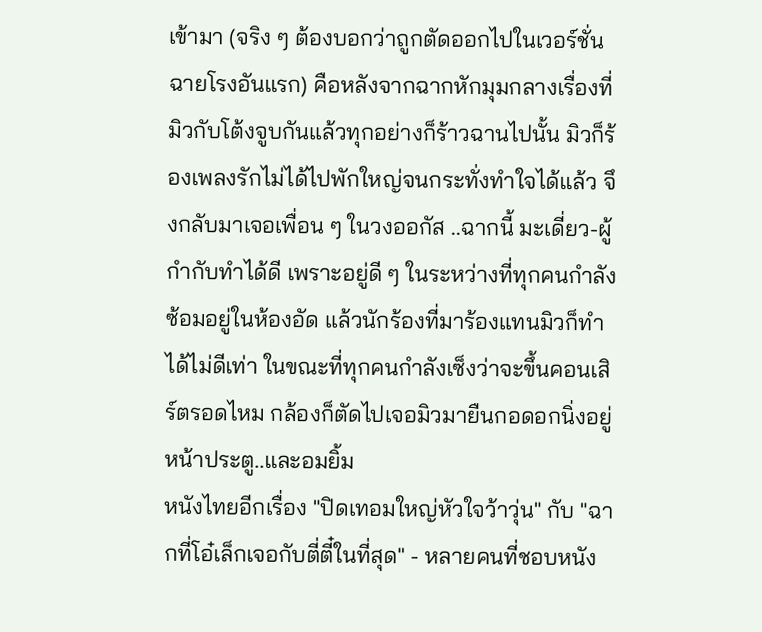เข้ามา (จริง ๆ ต้องบอกว่าถูกตัดออกไปในเวอร์ชั่นฉายโรงอันแรก) คือหลังจากฉากหักมุมกลางเรื่องที่มิวกับโต้งจูบกันแล้วทุกอย่างก็ร้าวฉานไปนั้น มิวก็ร้องเพลงรักไม่ได้ไปพักใหญ่จนกระทั่งทำใจได้แล้ว จึงกลับมาเจอเพื่อน ๆ ในวงออกัส ..ฉากนี้ มะเดี่ยว-ผู้กำกับทำได้ดี เพราะอยู่ดี ๆ ในระหว่างที่ทุกคนกำลังซ้อมอยู่ในห้องอัด แล้วนักร้องที่มาร้องแทนมิวก็ทำได้ไม่ดีเท่า ในขณะที่ทุกคนกำลังเซ็งว่าจะขึ้นคอนเสิร์ตรอดไหม กล้องก็ตัดไปเจอมิวมายืนกอดอกนิ่งอยู่หน้าประตู..และอมยิ้ม
หนังไทยอีกเรื่อง "ปิดเทอมใหญ่หัวใจว้าวุ่น" กับ "ฉากที่โอ๋เล็กเจอกับตี่ตี๋ในที่สุด" - หลายคนที่ชอบหนัง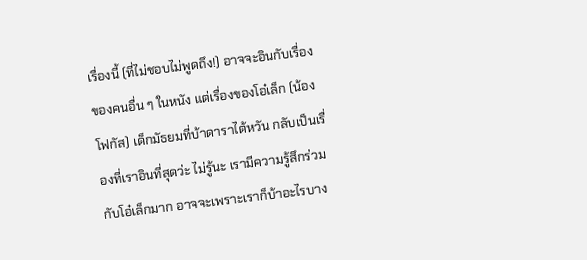เรื่องนี้ (ที่ไม่ชอบไม่พูดถึง!) อาจจะอินกับเรื่องของคนอื่น ๆ ในหนัง แต่เรื่องของโอ๋เล็ก (น้องโฟกัส) เด็กมัธยมที่บ้าดาราไต้หวัน กลับเป็นเรื่องที่เราอินที่สุดว่ะ ไม่รู้นะ เรามีความรู้สึกร่วมกับโอ๋เล็กมาก อาจจะเพราะเราก็บ้าอะไรบาง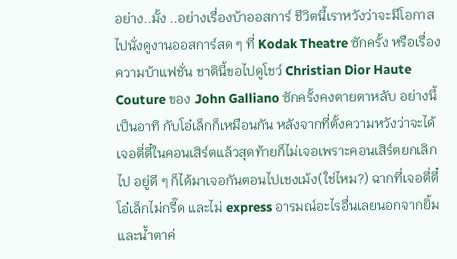อย่าง..มั้ง ..อย่างเรื่องบ้าออสการ์ ชีวิตนี้เราหวังว่าจะมีโอกาสไปนั่งดูงานออสการ์สด ๆ ที่ Kodak Theatre ซักครั้ง หรือเรื่องความบ้าแฟชั่น ชาตินี้ขอไปดูโชว์ Christian Dior Haute Couture ของ John Galliano ซักครั้งคงตายตาหลับ อย่างนี้เป็นอาทิ กับโอ๋เล็กก็เหมือนกัน หลังจากที่ตั้งความหวังว่าจะได้เจอตี่ตี๋ในคอนเสิร์ตแล้วสุดท้ายก็ไม่เจอเพราะคอนเสิร์ตยกเลิกไป อยู่ดี ๆ ก็ได้มาเจอกันตอนไปเชงเม้ง(ใช่ไหม?) ฉากที่เจอตี่ตี๋ โอ๋เล็กไม่กรี๊ด และไม่ express อารมณ์อะไรอื่นเลยนอกจากยิ้มและน้ำตาค่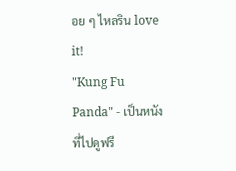อย ๆ ไหลริน love it!
"Kung Fu Panda" - เป็นหนังที่ไปดูฟรี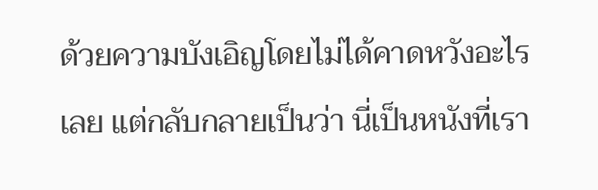ด้วยความบังเอิญโดยไม่ได้คาดหวังอะไรเลย แต่กลับกลายเป็นว่า นี่เป็นหนังที่เรา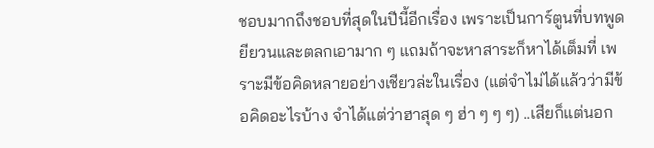ชอบมากถึงชอบที่สุดในปีนี้อีกเรื่อง เพราะเป็นการ์ตูนที่บทพูดยียวนและตลกเอามาก ๆ แถมถ้าจะหาสาระก็หาได้เต็มที่ เพราะมีข้อคิดหลายอย่างเชียวล่ะในเรื่อง (แต่จำไม่ได้แล้วว่ามีข้อคิดอะไรบ้าง จำได้แต่ว่าฮาสุด ๆ ฮ่า ๆ ๆ ๆ) ..เสียก็แต่นอก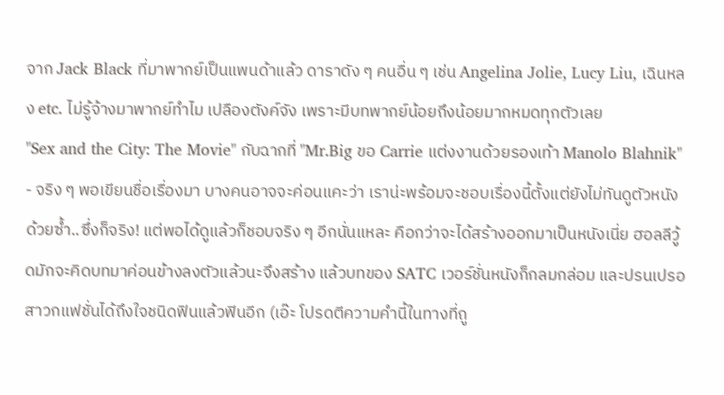จาก Jack Black ที่มาพากย์เป็นแพนด้าแล้ว ดาราดัง ๆ คนอื่น ๆ เช่น Angelina Jolie, Lucy Liu, เฉินหลง etc. ไม่รู้จ้างมาพากย์ทำไม เปลืองตังค์จัง เพราะมีบทพากย์น้อยถึงน้อยมากหมดทุกตัวเลย
"Sex and the City: The Movie" กับฉากที่ "Mr.Big ขอ Carrie แต่งงานด้วยรองเท้า Manolo Blahnik" - จริง ๆ พอเขียนชื่อเรื่องมา บางคนอาจจะค่อนแคะว่า เราน่ะพร้อมจะชอบเรื่องนี้ตั้งแต่ยังไม่ทันดูตัวหนังด้วยซ้ำ..ซึ่งก็จริง! แต่พอได้ดูแล้วก็ชอบจริง ๆ อีกนั่นแหละ คือกว่าจะได้สร้างออกมาเป็นหนังเนี่ย ฮอลลีวู้ดมักจะคิดบทมาค่อนข้างลงตัวแล้วนะจึงสร้าง แล้วบทของ SATC เวอร์ชั่นหนังก็กลมกล่อม และปรนเปรอสาวกแฟชั่นได้ถึงใจชนิดฟินแล้วฟินอีก (เอ๊ะ โปรดตีความคำนี้ในทางที่ถู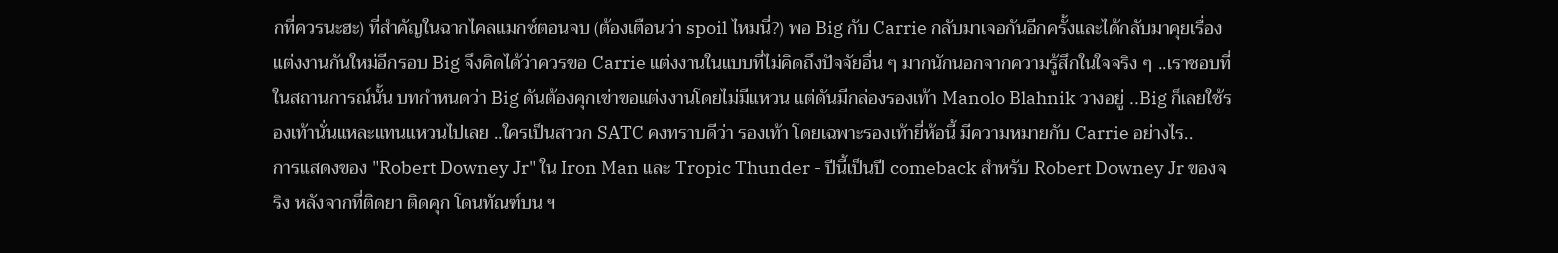กที่ควรนะฮะ) ที่สำคัญในฉากไคลแมกซ์ตอนจบ (ต้องเตือนว่า spoil ไหมนี่?) พอ Big กับ Carrie กลับมาเจอกันอีกครั้งและได้กลับมาคุยเรื่องแต่งงานกันใหม่อีกรอบ Big จึงคิดได้ว่าควรขอ Carrie แต่งงานในแบบที่ไม่คิดถึงปัจจัยอื่น ๆ มากนักนอกจากความรู้สึกในใจจริง ๆ ..เราชอบที่ในสถานการณ์นั้น บทกำหนดว่า Big ดันต้องคุกเข่าขอแต่งงานโดยไม่มีแหวน แต่ดันมีกล่องรองเท้า Manolo Blahnik วางอยู่ ..Big ก็เลยใช้รองเท้านั่นแหละแทนแหวนไปเลย ..ใครเป็นสาวก SATC คงทราบดีว่า รองเท้า โดยเฉพาะรองเท้ายี่ห้อนี้ มีความหมายกับ Carrie อย่างไร..
การแสดงของ "Robert Downey Jr" ใน Iron Man และ Tropic Thunder - ปีนี้เป็นปี comeback สำหรับ Robert Downey Jr ของจริง หลังจากที่ติดยา ติดคุก โดนทัณฑ์บน ฯ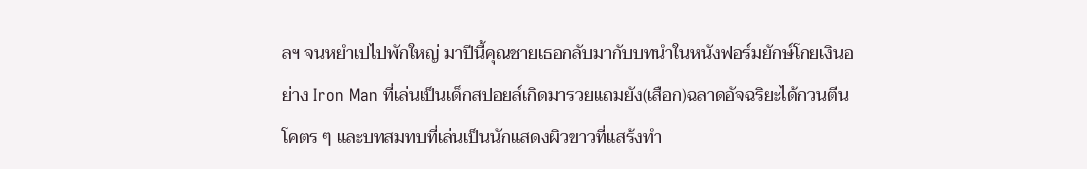ลฯ จนหยำเปไปพักใหญ่ มาปีนี้คุณชายเธอกลับมากับบทนำในหนังฟอร์มยักษ์โกยเงินอย่าง Iron Man ที่เล่นเป็นเด็กสปอยล์เกิดมารวยแถมยัง(เสือก)ฉลาดอัจฉริยะได้กวนตีนโคตร ๆ และบทสมทบที่เล่นเป็นนักแสดงผิวขาวที่แสร้งทำ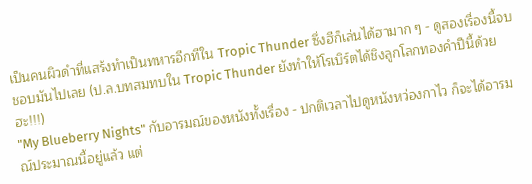เป็นคนผิวดำที่แสร้งทำเป็นทหารอีกทีใน Tropic Thunder ซึ่งฮีก็เล่นได้ฮามาก ๆ - ดูสองเรื่องนี้จบ ชอบมันไปเลย (ป.ล.บทสมทบใน Tropic Thunder ยังทำให้โรเบิร์ตได้ชิงลูกโลกทองคำปีนี้ด้วยฮะ!!!)
"My Blueberry Nights" กับอารมณ์ของหนังทั้งเรื่อง - ปกติเวลาไปดูหนังหว่องกาไว ก็จะได้อารมณ์ประมาณนี้อยู่แล้ว แต่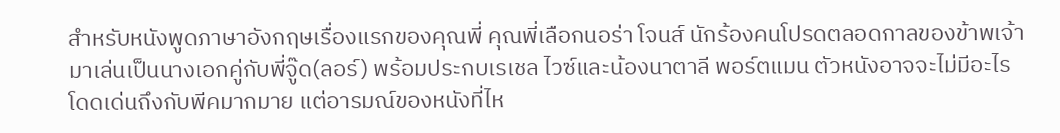สำหรับหนังพูดภาษาอังกฤษเรื่องแรกของคุณพี่ คุณพี่เลือกนอร่า โจนส์ นักร้องคนโปรดตลอดกาลของข้าพเจ้ามาเล่นเป็นนางเอกคู่กับพี่จู๊ด(ลอร์) พร้อมประกบเรเชล ไวซ์และน้องนาตาลี พอร์ตแมน ตัวหนังอาจจะไม่มีอะไรโดดเด่นถึงกับพีคมากมาย แต่อารมณ์ของหนังที่ไห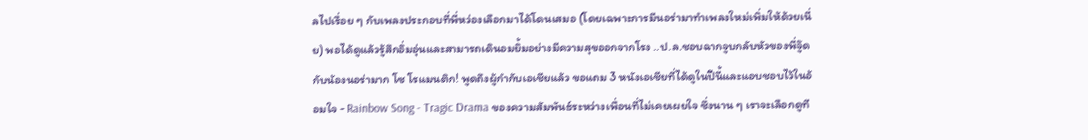ลไปเรื่อย ๆ กับเพลงประกอบที่พี่หว่องเลือกมาได้โดนเสมอ (โดยเฉพาะการมีนอร่ามาทำเพลงใหม่เพิ่มให้ด้วยเนี่ย) พอได้ดูแล้วรู้สึกอิ่มอุ่นและสามารถเดินอมยิ้มอย่างมีความสุขออกจากโรง ..ป.ล.ชอบฉากจูบกลับหัวของพี่จู๊ดกับน้องนอร่ามาก โซ โรแมนติก! พูดถึงผู้กำกับเอเชียแล้ว ขอแถม 3 หนังเอเชียที่ได้ดูในปีนี้และแอบชอบไว้ในอ้อมใจ - Rainbow Song - Tragic Drama ของความสัมพันธ์ระหว่างเพื่อนที่ไม่เคยเผยใจ ซึ่งนาน ๆ เราจะเลือกดูที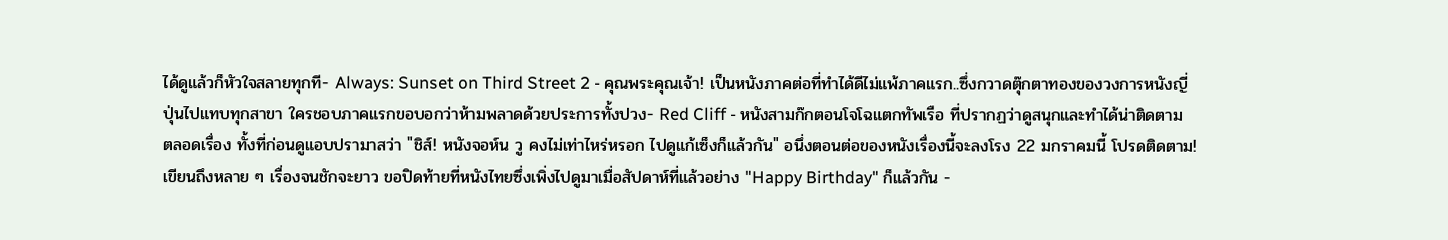ได้ดูแล้วก็หัวใจสลายทุกที- Always: Sunset on Third Street 2 - คุณพระคุณเจ้า! เป็นหนังภาคต่อที่ทำได้ดีไม่แพ้ภาคแรก..ซึ่งกวาดตุ๊กตาทองของวงการหนังญี่ปุ่นไปแทบทุกสาขา ใครชอบภาคแรกขอบอกว่าห้ามพลาดด้วยประการทั้งปวง- Red Cliff - หนังสามก๊กตอนโจโฉแตกทัพเรือ ที่ปรากฏว่าดูสนุกและทำได้น่าติดตามตลอดเรื่อง ทั้งที่ก่อนดูแอบปรามาสว่า "ชิส์! หนังจอห์น วู คงไม่เท่าไหร่หรอก ไปดูแก้เซ็งก็แล้วกัน" อนึ่งตอนต่อของหนังเรื่องนี้จะลงโรง 22 มกราคมนี้ โปรดติดตาม!
เขียนถึงหลาย ๆ เรื่องจนชักจะยาว ขอปิดท้ายที่หนังไทยซึ่งเพิ่งไปดูมาเมื่อสัปดาห์ที่แล้วอย่าง "Happy Birthday" ก็แล้วกัน -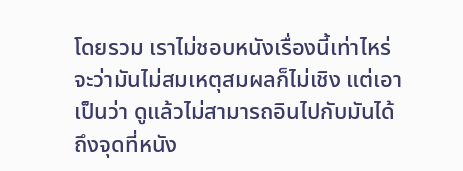โดยรวม เราไม่ชอบหนังเรื่องนี้เท่าไหร่ จะว่ามันไม่สมเหตุสมผลก็ไม่เชิง แต่เอาเป็นว่า ดูแล้วไม่สามารถอินไปกับมันได้ถึงจุดที่หนัง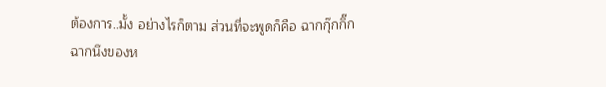ต้องการ..มั้ง อย่างไรก็ตาม ส่วนที่จะพูดก็คือ ฉากกุ๊กกิ๊กฉากนึงของห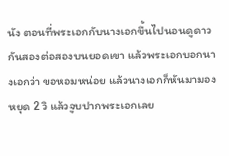นัง ตอนที่พระเอกกับนางเอกขึ้นไปนอนดูดาวกันสองต่อสองบนยอดเขา แล้วพระเอกบอกนางเอกว่า ขอหอมหน่อย แล้วนางเอกก็หันมามอง หยุด 2 วิ แล้วจูบปากพระเอกเลย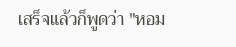เสร็จแล้วก็พูดว่า "หอม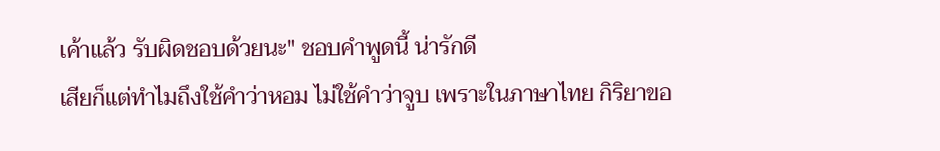เค้าแล้ว รับผิดชอบด้วยนะ" ชอบคำพูดนี้ น่ารักดี
เสียก็แต่ทำไมถึงใช้คำว่าหอม ไม่ใช้คำว่าจูบ เพราะในภาษาไทย กิริยาขอ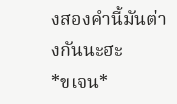งสองคำนี้มันต่างกันนะฮะ
*ขเจน*